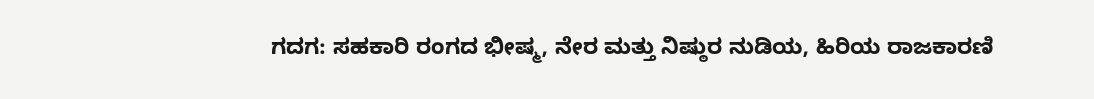ಗದಗ: ಸಹಕಾರಿ ರಂಗದ ಭೀಷ್ಮ, ನೇರ ಮತ್ತು ನಿಷ್ಠುರ ನುಡಿಯ, ಹಿರಿಯ ರಾಜಕಾರಣಿ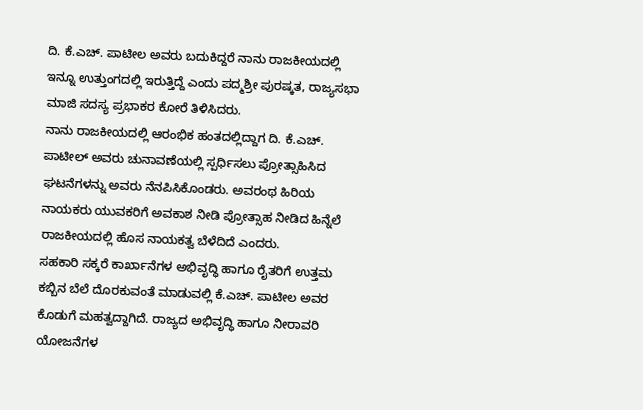ದಿ. ಕೆ.ಎಚ್. ಪಾಟೀಲ ಅವರು ಬದುಕಿದ್ದರೆ ನಾನು ರಾಜಕೀಯದಲ್ಲಿ ಇನ್ನೂ ಉತ್ತುಂಗದಲ್ಲಿ ಇರುತ್ತಿದ್ದೆ ಎಂದು ಪದ್ಮಶ್ರೀ ಪುರಷ್ಕತ, ರಾಜ್ಯಸಭಾ ಮಾಜಿ ಸದಸ್ಯ ಪ್ರಭಾಕರ ಕೋರೆ ತಿಳಿಸಿದರು.
ನಾನು ರಾಜಕೀಯದಲ್ಲಿ ಆರಂಭಿಕ ಹಂತದಲ್ಲಿದ್ದಾಗ ದಿ. ಕೆ.ಎಚ್. ಪಾಟೀಲ್ ಅವರು ಚುನಾವಣೆಯಲ್ಲಿ ಸ್ಪರ್ಧಿಸಲು ಪ್ರೋತ್ಸಾಹಿಸಿದ ಘಟನೆಗಳನ್ನು ಅವರು ನೆನಪಿಸಿಕೊಂಡರು. ಅವರಂಥ ಹಿರಿಯ ನಾಯಕರು ಯುವಕರಿಗೆ ಅವಕಾಶ ನೀಡಿ ಪ್ರೋತ್ಸಾಹ ನೀಡಿದ ಹಿನ್ನೆಲೆ ರಾಜಕೀಯದಲ್ಲಿ ಹೊಸ ನಾಯಕತ್ವ ಬೆಳೆದಿದೆ ಎಂದರು.
ಸಹಕಾರಿ ಸಕ್ಕರೆ ಕಾರ್ಖಾನೆಗಳ ಅಭಿವೃದ್ಧಿ ಹಾಗೂ ರೈತರಿಗೆ ಉತ್ತಮ ಕಬ್ಬಿನ ಬೆಲೆ ದೊರಕುವಂತೆ ಮಾಡುವಲ್ಲಿ ಕೆ.ಎಚ್. ಪಾಟೀಲ ಅವರ ಕೊಡುಗೆ ಮಹತ್ವದ್ದಾಗಿದೆ. ರಾಜ್ಯದ ಅಭಿವೃದ್ಧಿ ಹಾಗೂ ನೀರಾವರಿ ಯೋಜನೆಗಳ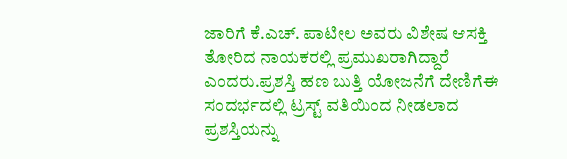ಜಾರಿಗೆ ಕೆ.ಎಚ್. ಪಾಟೀಲ ಅವರು ವಿಶೇಷ ಆಸಕ್ತಿ ತೋರಿದ ನಾಯಕರಲ್ಲಿ ಪ್ರಮುಖರಾಗಿದ್ದಾರೆ ಎಂದರು.ಪ್ರಶಸ್ತಿ ಹಣ ಬುತ್ತಿ ಯೋಜನೆಗೆ ದೇಣಿಗೆಈ ಸಂದರ್ಭದಲ್ಲಿ ಟ್ರಸ್ಟ್ ವತಿಯಿಂದ ನೀಡಲಾದ ಪ್ರಶಸ್ತಿಯನ್ನು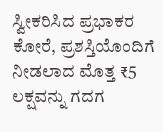ಸ್ವೀಕರಿಸಿದ ಪ್ರಭಾಕರ ಕೋರೆ, ಪ್ರಶಸ್ತಿಯೊಂದಿಗೆ ನೀಡಲಾದ ಮೊತ್ತ ₹5 ಲಕ್ಷವನ್ನು ಗದಗ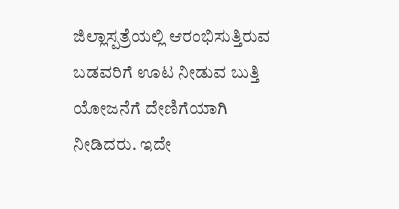ಜಿಲ್ಲಾಸ್ಪತ್ರೆಯಲ್ಲಿ ಆರಂಭಿಸುತ್ತಿರುವ ಬಡವರಿಗೆ ಊಟ ನೀಡುವ ಬುತ್ತಿ ಯೋಜನೆಗೆ ದೇಣಿಗೆಯಾಗಿ ನೀಡಿದರು. ಇದೇ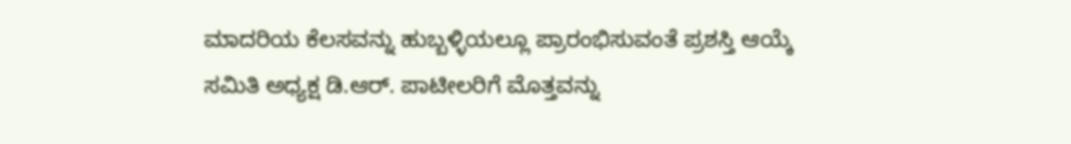ಮಾದರಿಯ ಕೆಲಸವನ್ನು ಹುಬ್ಬಳ್ಳಿಯಲ್ಲೂ ಪ್ರಾರಂಭಿಸುವಂತೆ ಪ್ರಶಸ್ತಿ ಆಯ್ಕೆ ಸಮಿತಿ ಅಧ್ಯಕ್ಷ ಡಿ.ಆರ್. ಪಾಟೀಲರಿಗೆ ಮೊತ್ತವನ್ನು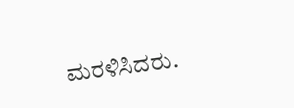ಮರಳಿಸಿದರು.